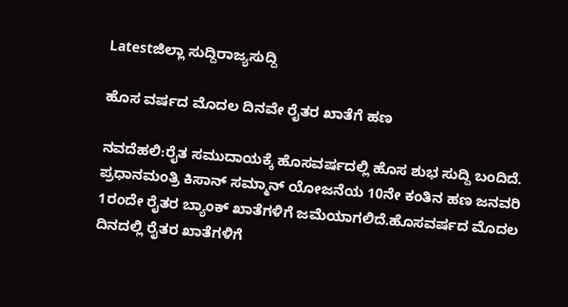Latestಜಿಲ್ಲಾ ಸುದ್ದಿರಾಜ್ಯಸುದ್ದಿ

ಹೊಸ ವರ್ಷದ ಮೊದಲ ದಿನವೇ ರೈತರ ಖಾತೆಗೆ ಹಣ

ನವದೆಹಲಿ:ರೈತ ಸಮುದಾಯಕ್ಕೆ ಹೊಸವರ್ಷದಲ್ಲಿ ಹೊಸ ಶುಭ ಸುದ್ದಿ ಬಂದಿದೆ. ಪ್ರಧಾನಮಂತ್ರಿ ಕಿಸಾನ್ ಸಮ್ಮಾನ್ ಯೋಜನೆಯ 10ನೇ ಕಂತಿನ ಹಣ ಜನವರಿ 1ರಂದೇ ರೈತರ ಬ್ಯಾಂಕ್ ಖಾತೆಗಳಿಗೆ ಜಮೆಯಾಗಲಿದೆ.ಹೊಸವರ್ಷದ ಮೊದಲ ದಿನದಲ್ಲಿ ರೈತರ ಖಾತೆಗಳಿಗೆ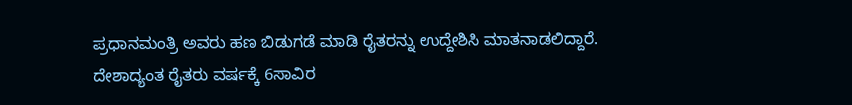ಪ್ರಧಾನಮಂತ್ರಿ ಅವರು ಹಣ ಬಿಡುಗಡೆ ಮಾಡಿ ರೈತರನ್ನು ಉದ್ದೇಶಿಸಿ ಮಾತನಾಡಲಿದ್ದಾರೆ.
ದೇಶಾದ್ಯಂತ ರೈತರು ವರ್ಷಕ್ಕೆ 6ಸಾವಿರ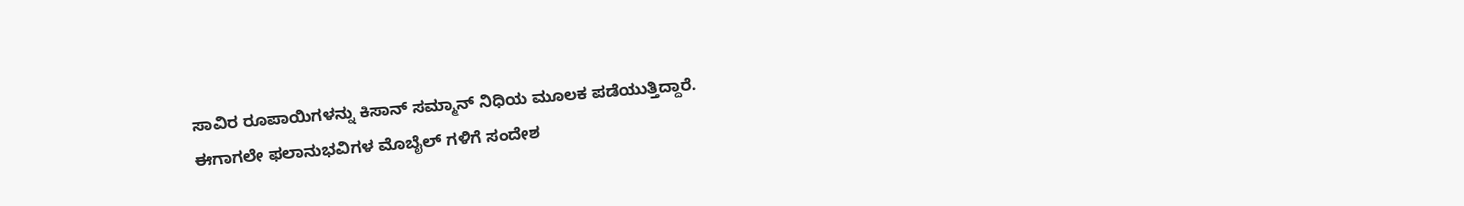ಸಾವಿರ ರೂಪಾಯಿಗಳನ್ನು ಕಿಸಾನ್ ಸಮ್ಮಾನ್ ನಿಧಿಯ ಮೂಲಕ ಪಡೆಯುತ್ತಿದ್ದಾರೆ.
ಈಗಾಗಲೇ ಫಲಾನುಭವಿಗಳ ಮೊಬೈಲ್ ಗಳಿಗೆ ಸಂದೇಶ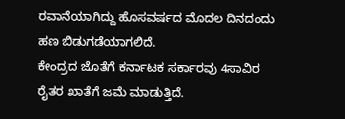ರವಾನೆಯಾಗಿದ್ದು ಹೊಸವರ್ಷದ ಮೊದಲ ದಿನದಂದು ಹಣ ಬಿಡುಗಡೆಯಾಗಲಿದೆ.
ಕೇಂದ್ರದ ಜೊತೆಗೆ ಕರ್ನಾಟಕ ಸರ್ಕಾರವು 4ಸಾವಿರ ರೈತರ ಖಾತೆಗೆ ಜಮೆ ಮಾಡುತ್ತಿದೆ.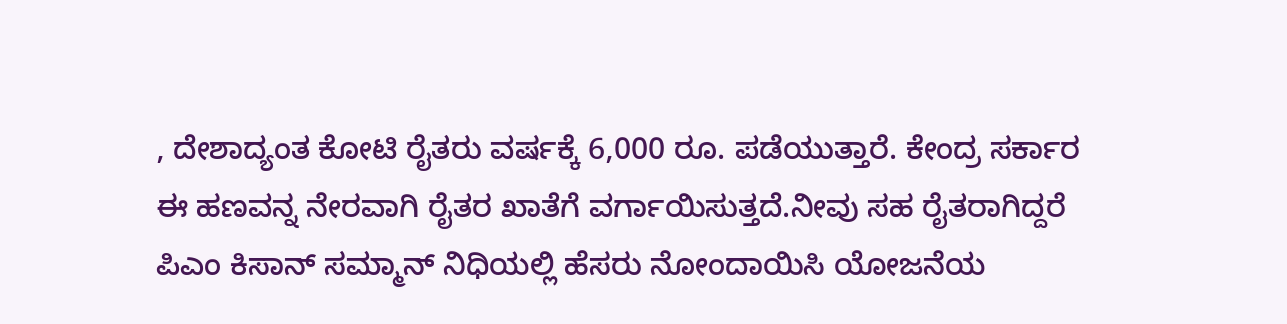, ದೇಶಾದ್ಯಂತ ಕೋಟಿ ರೈತರು ವರ್ಷಕ್ಕೆ 6,000 ರೂ. ಪಡೆಯುತ್ತಾರೆ. ಕೇಂದ್ರ ಸರ್ಕಾರ ಈ ಹಣವನ್ನ ನೇರವಾಗಿ ರೈತರ ಖಾತೆಗೆ ವರ್ಗಾಯಿಸುತ್ತದೆ.ನೀವು ಸಹ ರೈತರಾಗಿದ್ದರೆ ಪಿಎಂ ಕಿಸಾನ್ ಸಮ್ಮಾನ್ ನಿಧಿಯಲ್ಲಿ ಹೆಸರು ನೋಂದಾಯಿಸಿ ಯೋಜನೆಯ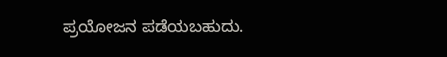ಪ್ರಯೋಜನ ಪಡೆಯಬಹುದು.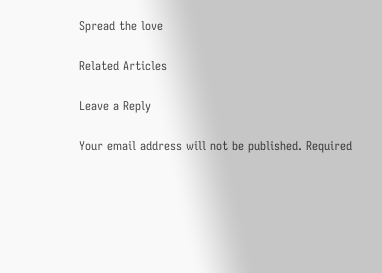Spread the love

Related Articles

Leave a Reply

Your email address will not be published. Required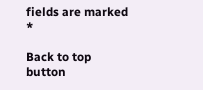fields are marked *

Back to top button